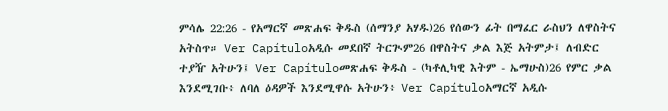ምሳሌ 22:26 - የአማርኛ መጽሐፍ ቅዱስ (ሰማንያ አሃዱ)26 የሰውን ፊት በማፈር ራስህን ለዋስትና አትስጥ። Ver Capítuloአዲሱ መደበኛ ትርጒም26 በዋስትና ቃል እጅ አትምታ፤ ለብድር ተያዥ አትሁን፤ Ver Capítuloመጽሐፍ ቅዱስ - (ካቶሊካዊ እትም - ኤማሁስ)26 የምር ቃል እንደሚገቡ፥ ለባለ ዕዳዎች እንደሚዋሱ አትሁን፥ Ver Capítuloአማርኛ አዲሱ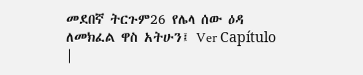መደበኛ ትርጉም26 የሌላ ሰው ዕዳ ለመክፈል ዋስ አትሁን፤ Ver Capítulo |